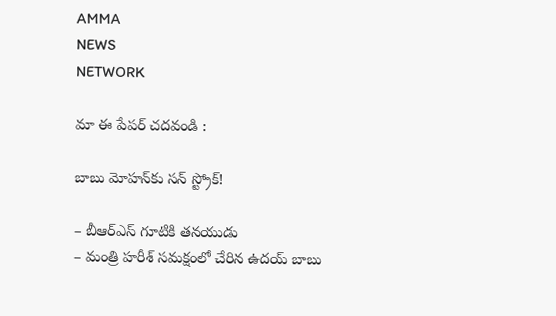AMMA
NEWS
NETWORK

మా ఈ పేపర్ చదవండి :

బాబు మోహన్‌కు సన్‌ స్ట్రోక్‌!

– బీఆర్‌ఎస్‌ గూటికి తనయుడు
– మంత్రి హరీశ్‌ సమక్షంలో చేరిన ఉదయ్‌ బాబు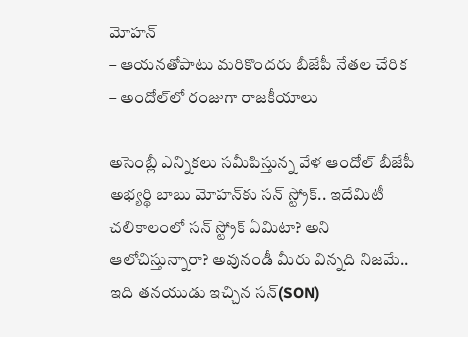మోహన్‌
– ఆయనతోపాటు మరికొందరు బీజేపీ నేతల చేరిక
– అందోల్‌లో రంజుగా రాజకీయాలు

అసెంబ్లీ ఎన్నికలు సమీపిస్తున్న వేళ ఆందోల్‌ బీజేపీ అభ్యర్థి బాబు మోహన్‌కు సన్‌ స్ట్రోక్‌.. ఇదేమిటీ చలికాలంలో సన్‌ స్ట్రోక్‌ ఏమిటా? అని ఆలోచిస్తున్నారా? అవునండీ మీరు విన్నది నిజమే.. ఇది తనయుడు ఇచ్చిన సన్‌(SON)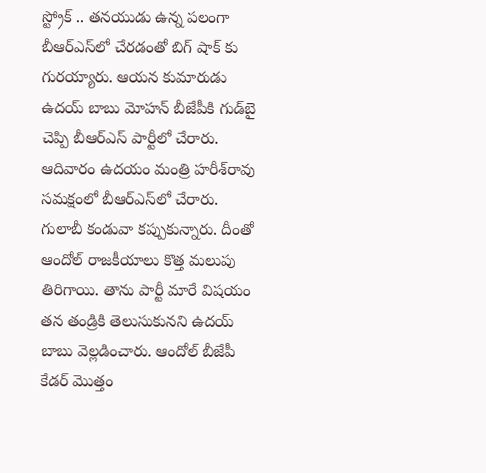స్ట్రోక్‌ .. తనయుడు ఉన్న పలంగా బీఆర్‌ఎస్‌లో చేరడంతో బిగ్‌ షాక్‌ కు గురయ్యారు. ఆయన కుమారుడు ఉదయ్‌ బాబు మోహన్‌ బీజేపీకి గుడ్‌బై చెప్పి బీఆర్‌ఎస్‌ పార్టీలో చేరారు. ఆదివారం ఉదయం మంత్రి హరీశ్‌రావు సమక్షంలో బీఆర్‌ఎస్‌లో చేరారు. గులాబీ కండువా కప్పుకున్నారు. దీంతో ఆందోల్‌ రాజకీయాలు కొత్త మలుపు తిరిగాయి. తాను పార్టీ మారే విషయం తన తండ్రికి తెలుసుకునని ఉదయ్‌ బాబు వెల్లడించారు. ఆందోల్‌ బీజేపీ కేడర్‌ మెుత్తం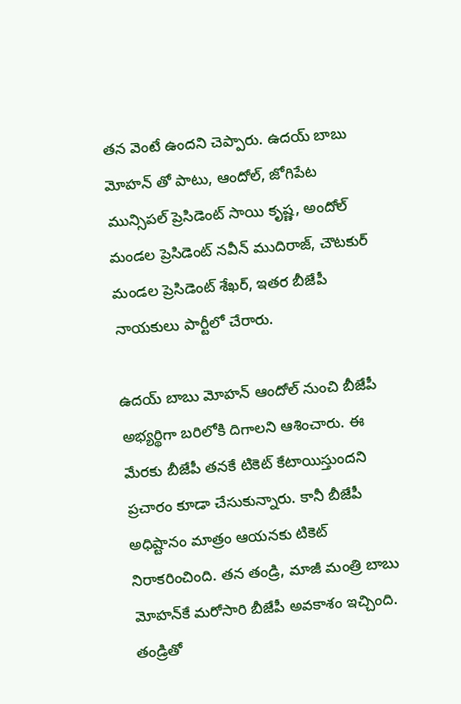తన వెంటే ఉందని చెప్పారు. ఉదయ్‌ బాబు మోహన్‌ తో పాటు, ఆందోల్, జోగిపేట మున్సిపల్‌ ప్రెసిడెంట్‌ సాయి కృష్ణ, అందోల్‌ మండల ప్రెసిడెంట్‌ నవీన్‌ ముదిరాజ్, చౌటకుర్‌ మండల ప్రెసిడెంట్‌ శేఖర్, ఇతర బీజేపీ నాయకులు పార్టీలో చేరారు.

ఉదయ్‌ బాబు మోహన్‌ ఆందోల్‌ నుంచి బీజేపీ అభ్యర్థిగా బరిలోకి దిగాలని ఆశించారు. ఈ మేరకు బీజేపీ తనకే టికెట్‌ కేటాయిస్తుందని ప్రచారం కూడా చేసుకున్నారు. కానీ బీజేపీ అధిష్టానం మాత్రం ఆయనకు టికెట్‌ నిరాకరించింది. తన తండ్రి, మాజీ మంత్రి బాబు మోహన్‌కే మరోసారి బీజేపీ అవకాశం ఇచ్చింది. తండ్రితో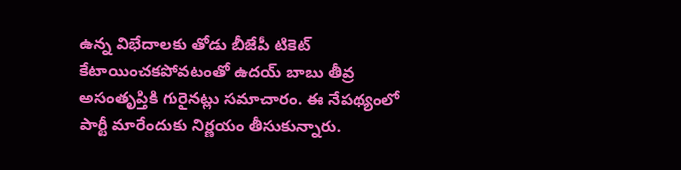ఉన్న విభేదాలకు తోడు బీజేపీ టికెట్‌ కేటాయించకపోవటంతో ఉదయ్‌ బాబు తీవ్ర అసంతృప్తికి గురైనట్లు సమాచారం. ఈ నేపథ్యంలో పార్టీ మారేందుకు నిర్ణయం తీసుకున్నారు.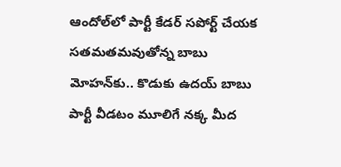ఆందోల్‌లో పార్టీ కేడర్‌ సపోర్ట్‌ చేయక సతమతమవుతోన్న బాబు మోహన్‌కు.. కొడుకు ఉదయ్‌ బాబు పార్టీ వీడటం మూలిగే నక్క మీద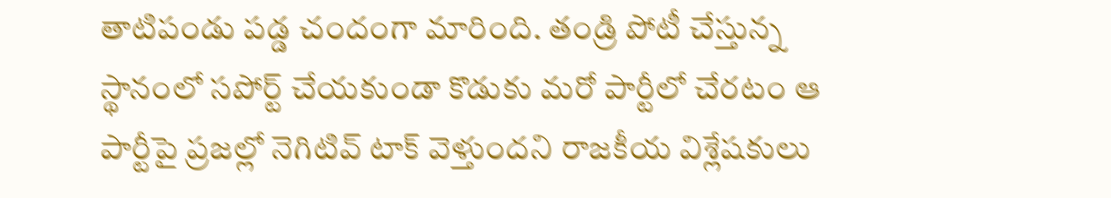తాటిపండు పడ్డ చందంగా మారింది. తండ్రి పోటీ చేస్తున్న స్థానంలో సపోర్ట్‌ చేయకుండా కొడుకు మరో పార్టీలో చేరటం ఆ పార్టీపై ప్రజల్లో నెగిటివ్‌ టాక్‌ వెళ్తుందని రాజకీయ విశ్లేషకులు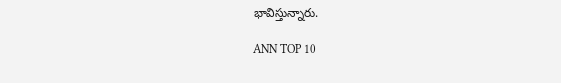భావిస్తున్నారు.

ANN TOP 10